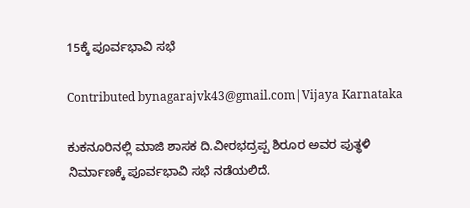15ಕ್ಕೆ ಪೂರ್ವಭಾವಿ ಸಭೆ

Contributed bynagarajvk43@gmail.com|Vijaya Karnataka

ಕುಕನೂರಿನಲ್ಲಿ ಮಾಜಿ ಶಾಸಕ ದಿ.ವೀರಭದ್ರಪ್ಪ ಶಿರೂರ ಅವರ ಪುತ್ಥಳಿ ನಿರ್ಮಾಣಕ್ಕೆ ಪೂರ್ವಭಾವಿ ಸಭೆ ನಡೆಯಲಿದೆ.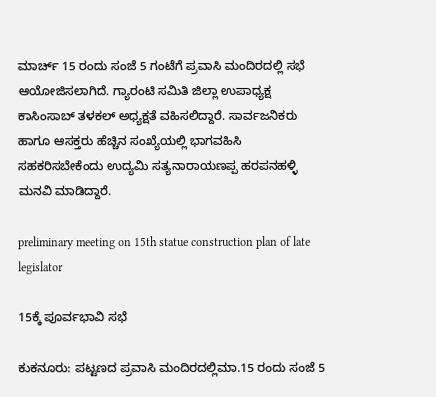ಮಾರ್ಚ್ 15 ರಂದು ಸಂಜೆ 5 ಗಂಟೆಗೆ ಪ್ರವಾಸಿ ಮಂದಿರದಲ್ಲಿ ಸಭೆ ಆಯೋಜಿಸಲಾಗಿದೆ. ಗ್ಯಾರಂಟಿ ಸಮಿತಿ ಜಿಲ್ಲಾ ಉಪಾಧ್ಯಕ್ಷ ಕಾಸಿಂಸಾಬ್‌ ತಳಕಲ್‌ ಅಧ್ಯಕ್ಷತೆ ವಹಿಸಲಿದ್ದಾರೆ. ಸಾರ್ವಜನಿಕರು ಹಾಗೂ ಆಸಕ್ತರು ಹೆಚ್ಚಿನ ಸಂಖ್ಯೆಯಲ್ಲಿ ಭಾಗವಹಿಸಿ ಸಹಕರಿಸಬೇಕೆಂದು ಉದ್ಯಮಿ ಸತ್ಯನಾರಾಯಣಪ್ಪ ಹರಪನಹಳ್ಳಿ ಮನವಿ ಮಾಡಿದ್ದಾರೆ.

preliminary meeting on 15th statue construction plan of late legislator

15ಕ್ಕೆ ಪೂರ್ವಭಾವಿ ಸಭೆ

ಕುಕನೂರು: ಪಟ್ಟಣದ ಪ್ರವಾಸಿ ಮಂದಿರದಲ್ಲಿಮಾ.15 ರಂದು ಸಂಜೆ 5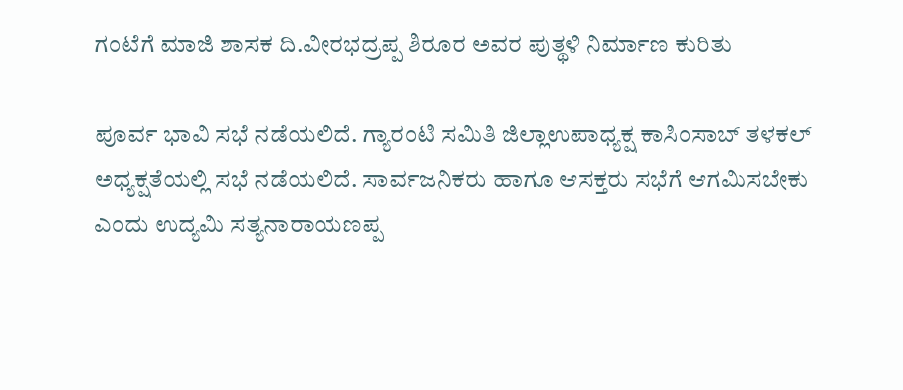ಗಂಟೆಗೆ ಮಾಜಿ ಶಾಸಕ ದಿ.ವೀರಭದ್ರಪ್ಪ ಶಿರೂರ ಅವರ ಪುತ್ಥಳಿ ನಿರ್ಮಾಣ ಕುರಿತು

ಪೂರ್ವ ಭಾವಿ ಸಭೆ ನಡೆಯಲಿದೆ. ಗ್ಯಾರಂಟಿ ಸಮಿತಿ ಜಿಲ್ಲಾಉಪಾಧ್ಯಕ್ಷ ಕಾಸಿಂಸಾಬ್ ತಳಕಲ್ ಅಧ್ಯಕ್ಷತೆಯಲ್ಲಿ ಸಭೆ ನಡೆಯಲಿದೆ. ಸಾರ್ವಜನಿಕರು ಹಾಗೂ ಆಸಕ್ತರು ಸಭೆಗೆ ಆಗಮಿಸಬೇಕು ಎಂದು ಉದ್ಯಮಿ ಸತ್ಯನಾರಾಯಣಪ್ಪ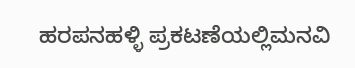ಹರಪನಹಳ್ಳಿ ಪ್ರಕಟಣೆಯಲ್ಲಿಮನವಿ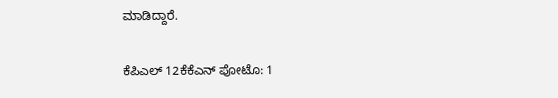ಮಾಡಿದ್ದಾರೆ.

ಕೆಪಿಎಲ್ 12ಕೆಕೆಎನ್ ಪೋಟೊ: 1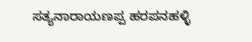ಸತ್ಯನಾರಾಯಣಪ್ಪ ಹರಪನಹಳ್ಳಿ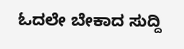ಓದಲೇ ಬೇಕಾದ ಸುದ್ದಿ